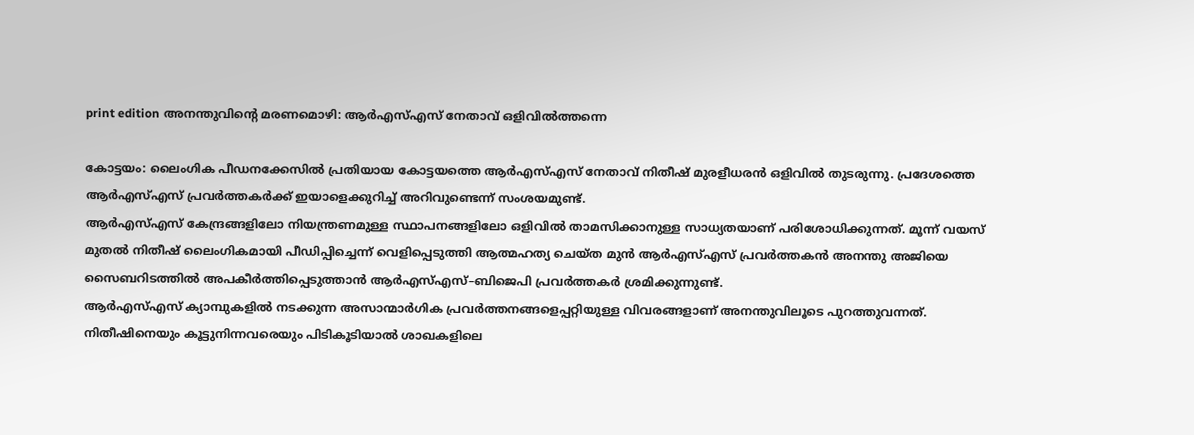print edition അനന്തുവിന്റെ മരണമൊഴി: ആർഎസ്എസ് നേതാവ് ഒളിവിൽത്തന്നെ

കോട്ടയം: ലൈംഗിക പീഡനക്കേസിൽ പ്രതിയായ കോട്ടയത്തെ ആർഎസ്എസ് നേതാവ് നിതീഷ് മുരളീധരൻ ഒളിവിൽ തുടരുന്നു. പ്രദേശത്തെ ആർഎസ്എസ് പ്രവർത്തകർക്ക് ഇയാളെക്കുറിച്ച് അറിവുണ്ടെന്ന് സംശയമുണ്ട്.
ആർഎസ്എസ് കേന്ദ്രങ്ങളിലോ നിയന്ത്രണമുള്ള സ്ഥാപനങ്ങളിലോ ഒളിവിൽ താമസിക്കാനുള്ള സാധ്യതയാണ് പരിശോധിക്കുന്നത്. മൂന്ന് വയസ് മുതൽ നിതീഷ് ലൈംഗികമായി പീഡിപ്പിച്ചെന്ന് വെളിപ്പെടുത്തി ആത്മഹത്യ ചെയ്ത മുൻ ആർഎസ്എസ് പ്രവർത്തകൻ അനന്തു അജിയെ സൈബറിടത്തിൽ അപകീർത്തിപ്പെടുത്താൻ ആർഎസ്എസ്–ബിജെപി പ്രവർത്തകർ ശ്രമിക്കുന്നുണ്ട്.
ആർഎസ്എസ് ക്യാമ്പുകളിൽ നടക്കുന്ന അസാന്മാർഗിക പ്രവർത്തനങ്ങളെപ്പറ്റിയുള്ള വിവരങ്ങളാണ് അനന്തുവിലൂടെ പുറത്തുവന്നത്. നിതീഷിനെയും കൂട്ടുനിന്നവരെയും പിടികൂടിയാൽ ശാഖകളിലെ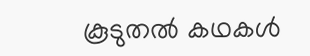കൂടുതൽ കഥകൾ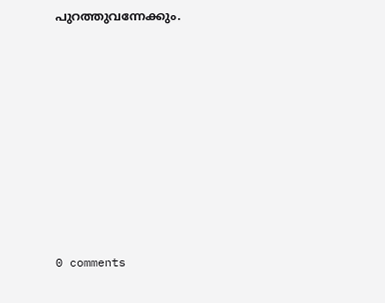പുറത്തുവന്നേക്കും.










0 comments